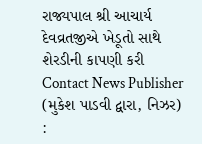રાજ્યપાલ શ્રી આચાર્ય દેવવ્રતજીએ ખેડૂતો સાથે શેરડીની કાપણી કરી
Contact News Publisher
(મુકેશ પાડવી દ્વારા, નિઝર) :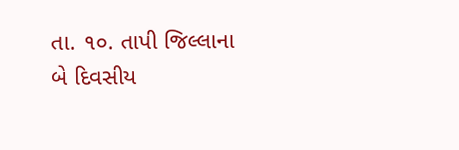તા. ૧૦. તાપી જિલ્લાના બે દિવસીય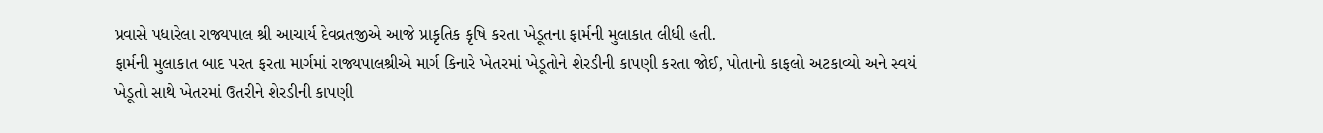પ્રવાસે પધારેલા રાજ્યપાલ શ્રી આચાર્ય દેવવ્રતજીએ આજે પ્રાકૃતિક કૃષિ કરતા ખેડૂતના ફાર્મની મુલાકાત લીધી હતી.
ફાર્મની મુલાકાત બાદ પરત ફરતા માર્ગમાં રાજ્યપાલશ્રીએ માર્ગ કિનારે ખેતરમાં ખેડૂતોને શેરડીની કાપણી કરતા જોઈ, પોતાનો કાફલો અટકાવ્યો અને સ્વયં ખેડૂતો સાથે ખેતરમાં ઉતરીને શેરડીની કાપણી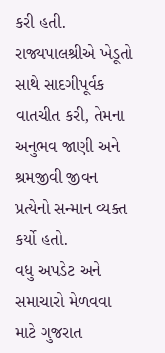કરી હતી.
રાજ્યપાલશ્રીએ ખેડૂતો સાથે સાદગીપૂર્વક વાતચીત કરી, તેમના અનુભવ જાણી અને શ્રમજીવી જીવન પ્રત્યેનો સન્માન વ્યક્ત કર્યો હતો.
વધુ અપડેટ અને સમાચારો મેળવવા માટે ગુજરાત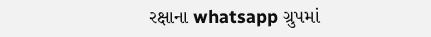રક્ષાના whatsapp ગ્રુપમાં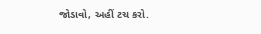જોડાવો, અહીં ટચ કરો.